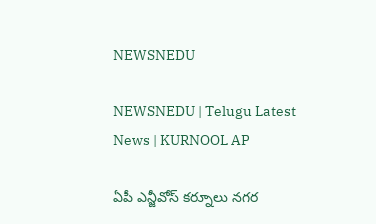NEWSNEDU

NEWSNEDU | Telugu Latest News | KURNOOL AP

ఏపీ ఎన్జీవోస్ కర్నూలు నగర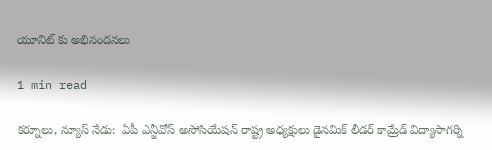యూనిట్ కు అభినందనలు

1 min read

కర్నూలు, న్యూస్ నేడు:  ఏపీ ఎన్జీవోస్ అసోసియేషన్ రాష్ట్ర అధ్యక్షులు డైనమిక్ లీడర్ కామ్రేడ్ విద్యాసాగర్ని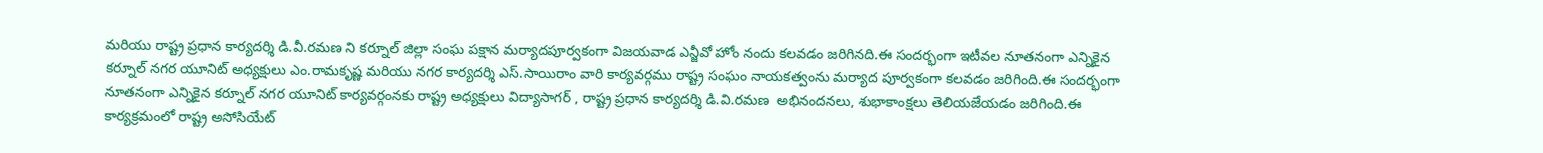మరియు రాష్ట్ర ప్రధాన కార్యదర్శి డి.వీ.రమణ ని కర్నూల్ జిల్లా సంఘ పక్షాన మర్యాదపూర్వకంగా విజయవాడ ఎన్జీవో హోం నందు కలవడం జరిగినది.ఈ సందర్భంగా ఇటీవల నూతనంగా ఎన్నికైన కర్నూల్ నగర యూనిట్ అధ్యక్షులు ఎం.రామకృష్ణ మరియు నగర కార్యదర్శి ఎస్.సాయిరాం వారి కార్యవర్గము రాష్ట్ర సంఘం నాయకత్వంను మర్యాద పూర్వకంగా కలవడం జరిగింది.ఈ సందర్భంగా నూతనంగా ఎన్నికైన కర్నూల్ నగర యూనిట్ కార్యవర్గంనకు రాష్ట్ర అధ్యక్షులు విద్యాసాగర్ , రాష్ట్ర ప్రధాన కార్యదర్శి డి.వి.రమణ  అభినందనలు, శుభాకాంక్షలు తెలియజేయడం జరిగింది.ఈ కార్యక్రమంలో రాష్ట్ర అసోసియేట్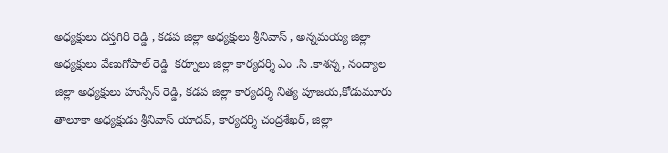అధ్యక్షులు దస్తగిరి రెడ్డి , కడప జిల్లా అధ్యక్షులు శ్రీనివాస్ , అన్నమయ్య జిల్లా అధ్యక్షులు వేణుగోపాల్ రెడ్డి  కర్నూలు జిల్లా కార్యదర్శి ఎం .సి .కాశన్న, నంద్యాల జిల్లా అధ్యక్షులు హుస్సేన్ రెడ్డి, కడప జిల్లా కార్యదర్శి నిత్య పూజయ,కోడుమూరు తాలూకా అధ్యక్షుడు శ్రీనివాస్ యాదవ్, కార్యదర్శి చంద్రశేఖర్, జిల్లా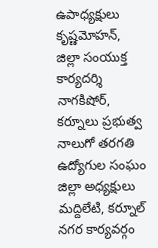ఉపాధ్యక్షులు కృష్ణమోహన్, జిల్లా సంయుక్త కార్యదర్శి నాగకిషోర్, కర్నూలు ప్రభుత్వ నాలుగో తరగతి ఉద్యోగుల సంఘం జిల్లా అధ్యక్షులు మద్దిలేటి, కర్నూల్ నగర కార్యవర్గం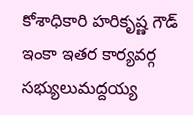కోశాధికారి హరికృష్ణ గౌడ్ ఇంకా ఇతర కార్యవర్గ సభ్యులుమద్దయ్య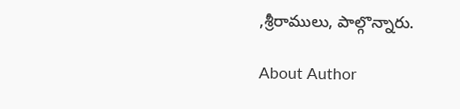,శ్రీరాములు, పాల్గొన్నారు.

About Author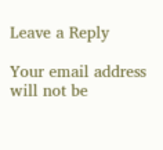Leave a Reply

Your email address will not be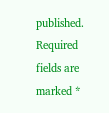published. Required fields are marked *